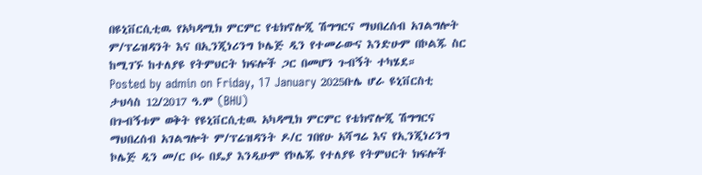በዩኒቨርሲቲዉ የአካዳሚክ ምርምር የቴክኖሎጂ ሽግግርና ማህበረሰብ አገልግሎት ም/ፕሬዝዳንት እና በኢንጂነሪንግ ኮሌጅ ዲን የተመራውና እንድሁም በኮልጁ ስር ከሚገኙ ከተለያዩ የትምህርት ክፍሎች ጋር በመሆን ጉብኝት ተካሄደ።
Posted by admin on Friday, 17 January 2025ቡሌ ሆራ ዩኒቨርስቲ ታህሳስ 12/2017 ዓ.ም (BHU)
በጉብኝቱም ወቅት የዩኒቨርሲቲዉ አካዳሚክ ምርምር የቴክኖሎጂ ሽግግርና ማህበረሰብ አገልግሎት ም/ፕሬዝዳንት ዶ/ር ገበየሁ አሻግሬ እና የኢንጂነሪንግ ኮሌጅ ዲን መ/ር ቦሩ በዴያ እንዲሁም የኮሌጁ የተለያዩ የትምህርት ክፍሎች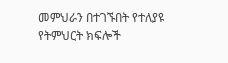መምህራን በተገኙበት የተለያዩ የትምህርት ክፍሎች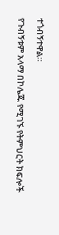ተጎብኝተዋል።
የጉብኝቱም አላማ በኮሌጁ የሚገኙ የትምህርት ክፍሎች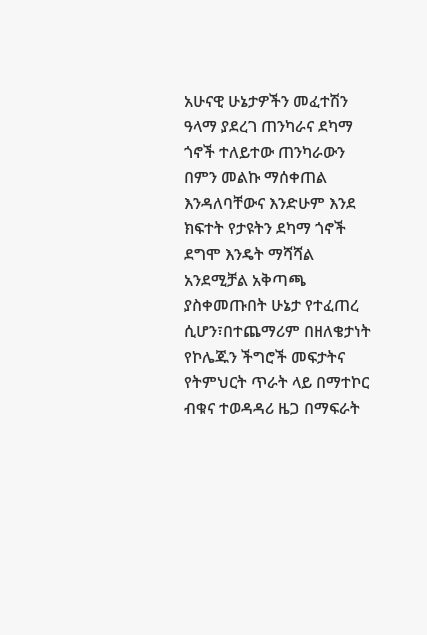አሁናዊ ሁኔታዎችን መፈተሽን ዓላማ ያደረገ ጠንካራና ደካማ ጎኖች ተለይተው ጠንካራውን በምን መልኩ ማሰቀጠል እንዳለባቸውና እንድሁም እንደ ክፍተት የታዩትን ደካማ ጎኖች ደግሞ እንዴት ማሻሻል አንደሚቻል አቅጣጫ ያስቀመጡበት ሁኔታ የተፈጠረ ሲሆን፣በተጨማሪም በዘለቄታነት የኮሌጁን ችግሮች መፍታትና የትምህርት ጥራት ላይ በማተኮር ብቁና ተወዳዳሪ ዜጋ በማፍራት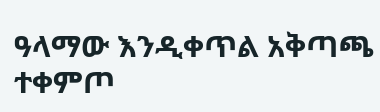ዓላማው እንዲቀጥል አቅጣጫ ተቀምጦ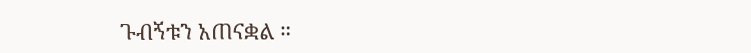ጉብኝቱን አጠናቋል ።